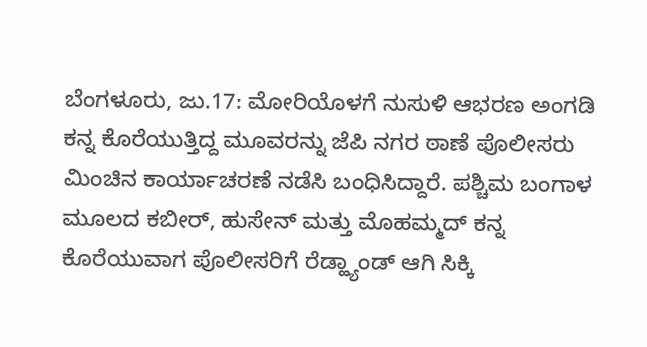ಬೆಂಗಳೂರು, ಜು.17: ಮೋರಿಯೊಳಗೆ ನುಸುಳಿ ಆಭರಣ ಅಂಗಡಿ ಕನ್ನ ಕೊರೆಯುತ್ತಿದ್ದ ಮೂವರನ್ನು ಜೆಪಿ ನಗರ ಠಾಣೆ ಪೊಲೀಸರು ಮಿಂಚಿನ ಕಾರ್ಯಾಚರಣೆ ನಡೆಸಿ ಬಂಧಿಸಿದ್ದಾರೆ. ಪಶ್ಚಿಮ ಬಂಗಾಳ ಮೂಲದ ಕಬೀರ್, ಹುಸೇನ್ ಮತ್ತು ಮೊಹಮ್ಮದ್ ಕನ್ನ ಕೊರೆಯುವಾಗ ಪೊಲೀಸರಿಗೆ ರೆಡ್ಹ್ಯಾಂಡ್ ಆಗಿ ಸಿಕ್ಕಿ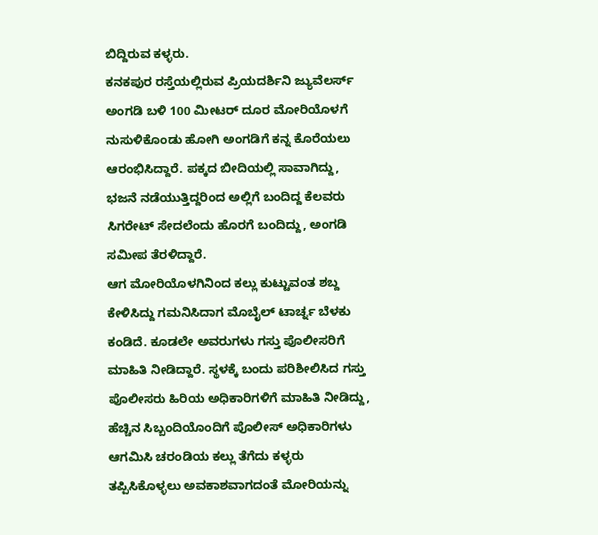ಬಿದ್ದಿರುವ ಕಳ್ಳರು.
ಕನಕಪುರ ರಸ್ತೆಯಲ್ಲಿರುವ ಪ್ರಿಯದರ್ಶಿನಿ ಜ್ಯುವೆಲರ್ಸ್ ಅಂಗಡಿ ಬಳಿ 100 ಮೀಟರ್ ದೂರ ಮೋರಿಯೊಳಗೆ ನುಸುಳಿಕೊಂಡು ಹೋಗಿ ಅಂಗಡಿಗೆ ಕನ್ನ ಕೊರೆಯಲು ಆರಂಭಿಸಿದ್ದಾರೆ. ಪಕ್ಕದ ಬೀದಿಯಲ್ಲಿ ಸಾವಾಗಿದ್ದು, ಭಜನೆ ನಡೆಯುತ್ತಿದ್ದರಿಂದ ಅಲ್ಲಿಗೆ ಬಂದಿದ್ದ ಕೆಲವರು ಸಿಗರೇಟ್ ಸೇದಲೆಂದು ಹೊರಗೆ ಬಂದಿದ್ದು, ಅಂಗಡಿ ಸಮೀಪ ತೆರಳಿದ್ದಾರೆ.
ಆಗ ಮೋರಿಯೊಳಗಿನಿಂದ ಕಲ್ಲು ಕುಟ್ಟುವಂತ ಶಬ್ದ ಕೇಳಿಸಿದ್ದು ಗಮನಿಸಿದಾಗ ಮೊಬೈಲ್ ಟಾರ್ಚ್ನ ಬೆಳಕು ಕಂಡಿದೆ. ಕೂಡಲೇ ಅವರುಗಳು ಗಸ್ತು ಪೊಲೀಸರಿಗೆ ಮಾಹಿತಿ ನೀಡಿದ್ದಾರೆ. ಸ್ಥಳಕ್ಕೆ ಬಂದು ಪರಿಶೀಲಿಸಿದ ಗಸ್ತು ಪೊಲೀಸರು ಹಿರಿಯ ಅಧಿಕಾರಿಗಳಿಗೆ ಮಾಹಿತಿ ನೀಡಿದ್ದು, ಹೆಚ್ಚಿನ ಸಿಬ್ಬಂದಿಯೊಂದಿಗೆ ಪೊಲೀಸ್ ಅಧಿಕಾರಿಗಳು ಆಗಮಿಸಿ ಚರಂಡಿಯ ಕಲ್ಲು ತೆಗೆದು ಕಳ್ಳರು ತಪ್ಪಿಸಿಕೊಳ್ಳಲು ಅವಕಾಶವಾಗದಂತೆ ಮೋರಿಯನ್ನು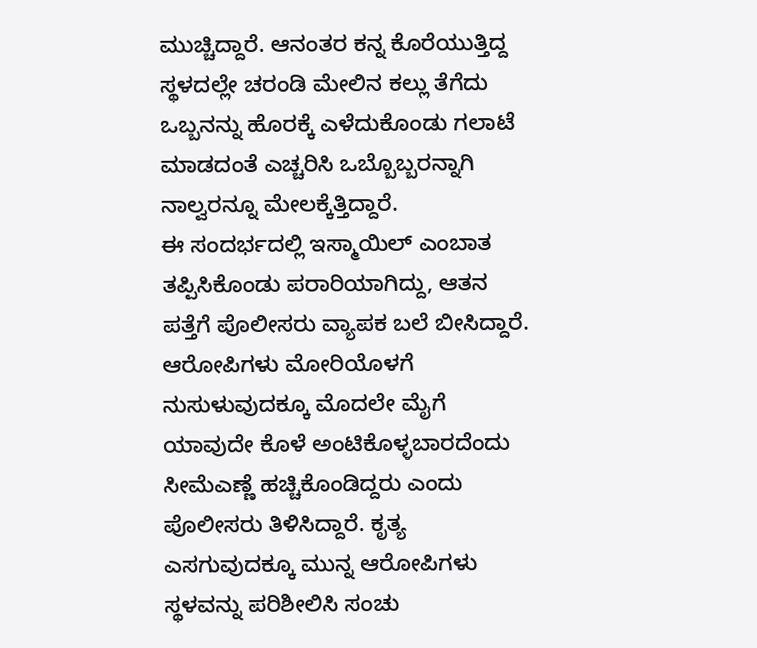ಮುಚ್ಚಿದ್ದಾರೆ. ಆನಂತರ ಕನ್ನ ಕೊರೆಯುತ್ತಿದ್ದ ಸ್ಥಳದಲ್ಲೇ ಚರಂಡಿ ಮೇಲಿನ ಕಲ್ಲು ತೆಗೆದು ಒಬ್ಬನನ್ನು ಹೊರಕ್ಕೆ ಎಳೆದುಕೊಂಡು ಗಲಾಟೆ ಮಾಡದಂತೆ ಎಚ್ಚರಿಸಿ ಒಬ್ಬೊಬ್ಬರನ್ನಾಗಿ ನಾಲ್ವರನ್ನೂ ಮೇಲಕ್ಕೆತ್ತಿದ್ದಾರೆ.
ಈ ಸಂದರ್ಭದಲ್ಲಿ ಇಸ್ಮಾಯಿಲ್ ಎಂಬಾತ ತಪ್ಪಿಸಿಕೊಂಡು ಪರಾರಿಯಾಗಿದ್ದು, ಆತನ ಪತ್ತೆಗೆ ಪೊಲೀಸರು ವ್ಯಾಪಕ ಬಲೆ ಬೀಸಿದ್ದಾರೆ. ಆರೋಪಿಗಳು ಮೋರಿಯೊಳಗೆ ನುಸುಳುವುದಕ್ಕೂ ಮೊದಲೇ ಮೈಗೆ ಯಾವುದೇ ಕೊಳೆ ಅಂಟಿಕೊಳ್ಳಬಾರದೆಂದು ಸೀಮೆಎಣ್ಣೆ ಹಚ್ಚಿಕೊಂಡಿದ್ದರು ಎಂದು ಪೊಲೀಸರು ತಿಳಿಸಿದ್ದಾರೆ. ಕೃತ್ಯ ಎಸಗುವುದಕ್ಕೂ ಮುನ್ನ ಆರೋಪಿಗಳು ಸ್ಥಳವನ್ನು ಪರಿಶೀಲಿಸಿ ಸಂಚು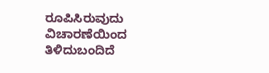ರೂಪಿಸಿರುವುದು ವಿಚಾರಣೆಯಿಂದ ತಿಳಿದುಬಂದಿದೆ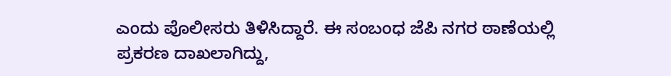ಎಂದು ಪೊಲೀಸರು ತಿಳಿಸಿದ್ದಾರೆ. ಈ ಸಂಬಂಧ ಜೆಪಿ ನಗರ ಠಾಣೆಯಲ್ಲಿ ಪ್ರಕರಣ ದಾಖಲಾಗಿದ್ದು,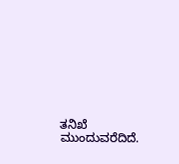ತನಿಖೆ ಮುಂದುವರೆದಿದೆ.